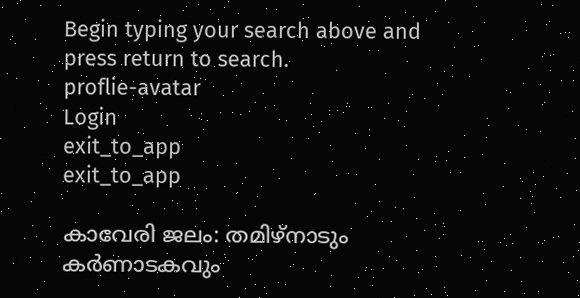Begin typing your search above and press return to search.
proflie-avatar
Login
exit_to_app
exit_to_app

കാവേരി ജലം: തമിഴ്നാടും കർണാടകവും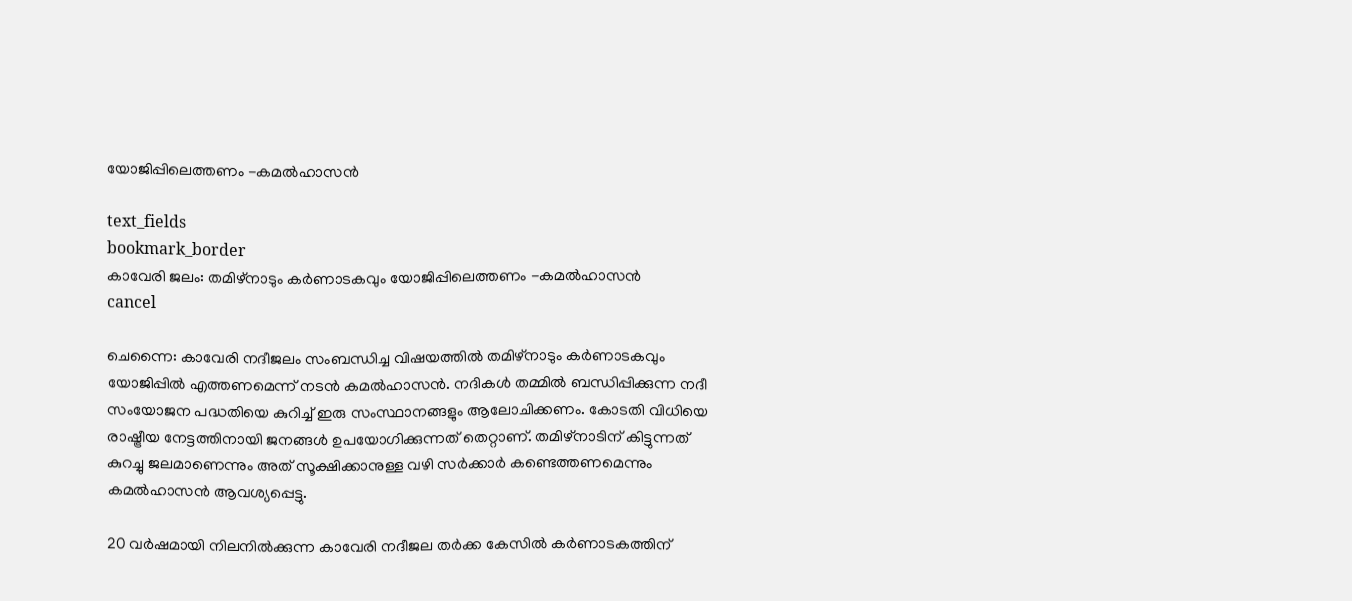യോജിപ്പിലെത്തണം -കമൽഹാസൻ

text_fields
bookmark_border
കാവേരി ജലം: തമിഴ്നാടും കർണാടകവും യോജിപ്പിലെത്തണം -കമൽഹാസൻ
cancel

ചെന്നൈ: കാവേരി നദീജലം സംബന്ധിച്ച വിഷയത്തിൽ തമിഴ്നാടും കർണാടകവും യോജിപ്പിൽ എത്തണമെന്ന് നടൻ കമൽഹാസൻ. നദികൾ തമ്മിൽ ബന്ധിപ്പിക്കുന്ന നദീ സംയോജന പദ്ധതിയെ കുറിച്ച് ഇരു സംസ്ഥാനങ്ങളും ആലോചിക്കണം. കോടതി വിധിയെ രാഷ്ട്രീയ നേട്ടത്തിനായി ജനങ്ങൾ ഉപയോഗിക്കുന്നത് തെറ്റാണ്. തമിഴ്നാടിന് കിട്ടുന്നത് കുറച്ചു ജലമാണെന്നും അത് സൂക്ഷിക്കാനുള്ള വഴി സർക്കാർ കണ്ടെത്തണമെന്നും കമൽഹാസൻ ആവശ്യപ്പെട്ടു.

20 വർഷമായി നിലനില്‍ക്കുന്ന കാവേരി നദീജല തര്‍ക്ക കേസില്‍ കർണാടകത്തിന്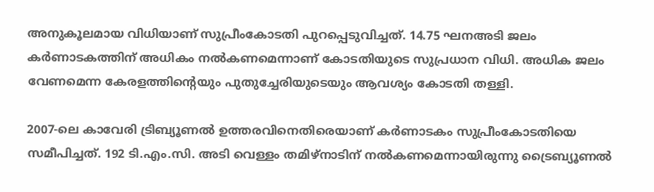അനുകൂലമായ വിധിയാണ് സുപ്രീംകോടതി പുറപ്പെടുവിച്ചത്. 14.75 ഘനഅടി ജലം കർണാടകത്തിന് അധികം നൽകണമെന്നാണ് കോടതിയുടെ സുപ്രധാന വിധി. അധിക ജലം വേണമെന്ന കേരളത്തിന്‍റെയും പുതുച്ചേരിയുടെയും ആവശ്യം കോടതി തള്ളി.

2007-ലെ കാവേരി ട്രിബ്യൂണല്‍ ഉത്തരവിനെതിരെയാണ് കര്‍ണാടകം സുപ്രീംകോടതിയെ സമീപിച്ചത്. 192 ടി.എം.സി. അടി വെള്ളം തമിഴ്നാടിന് നൽകണമെന്നായിരുന്നു ട്രൈബ്യൂണൽ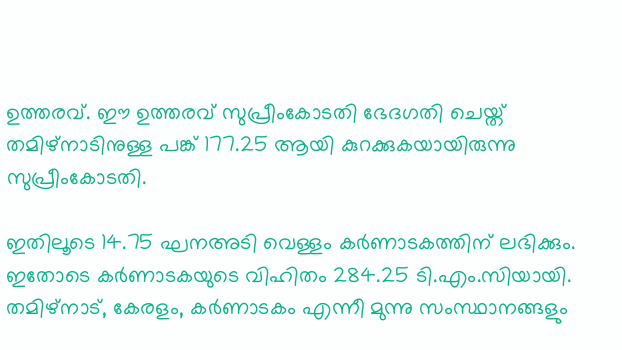ഉത്തരവ്. ഈ ഉത്തരവ് സുപ്രീംകോടതി ഭേദഗതി ചെയ്ത് തമിഴ്നാടിനുള്ള പങ്ക് 177.25 ആയി കുറക്കുകയായിരുന്നു സുപ്രീംകോടതി.

ഇതിലൂടെ 14.75 ഘനഅടി വെള്ളം കർണാടകത്തിന് ലഭിക്കും. ഇതോടെ കര്‍ണാടകയുടെ വിഹിതം 284.25 ടി.എം.സിയായി. തമിഴ്നാട്, കേരളം, കർണാടകം എന്നീ മുന്നു സംസ്ഥാനങ്ങളും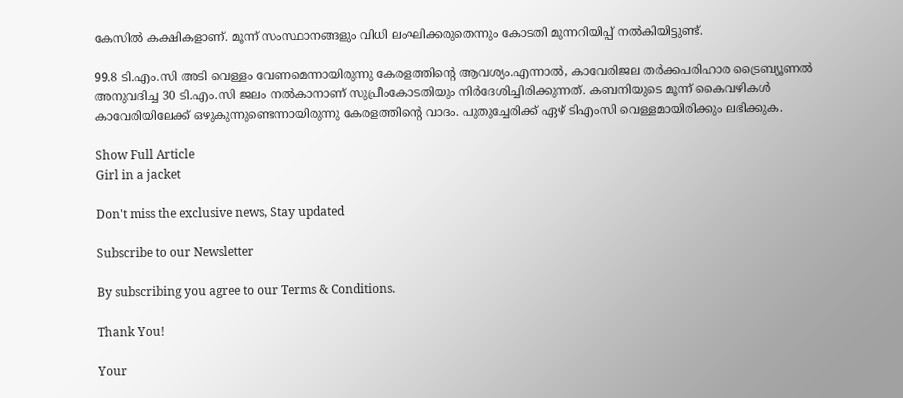കേസിൽ കക്ഷികളാണ്. മൂന്ന് സംസ്ഥാനങ്ങളും വിധി ലംഘിക്കരുതെന്നും കോടതി മുന്നറിയിപ്പ് നൽകിയിട്ടുണ്ട്.

99.8 ടി.എം.സി അടി വെള്ളം വേണമെന്നായിരുന്നു കേരളത്തിന്‍റെ ആവശ്യം.എന്നാൽ, കാവേരിജല തര്‍ക്കപരിഹാര ട്രൈബ്യൂണല്‍ അനുവദിച്ച 30 ടി.എം.സി ജലം നൽകാനാണ് സുപ്രീംകോടതിയും നിർദേശിച്ചിരിക്കുന്നത്. കബനിയുടെ മൂന്ന് കൈവഴികൾ കാവേരിയിലേക്ക് ഒഴുകുന്നുണ്ടെന്നായിരുന്നു കേരളത്തിന്‍റെ വാദം. പുതുച്ചേരിക്ക് ഏഴ് ടിഎംസി വെള്ളമായിരിക്കും ലഭിക്കുക.

Show Full Article
Girl in a jacket

Don't miss the exclusive news, Stay updated

Subscribe to our Newsletter

By subscribing you agree to our Terms & Conditions.

Thank You!

Your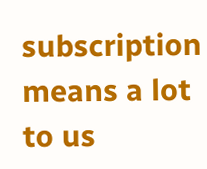subscription means a lot to us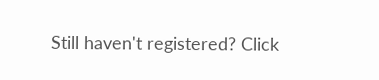Still haven't registered? Click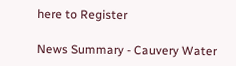here to Register

News Summary - Cauvery Water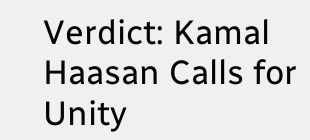Verdict: Kamal Haasan Calls for Unity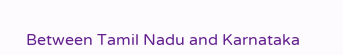Between Tamil Nadu and Karnataka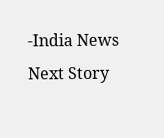-India News
Next Story